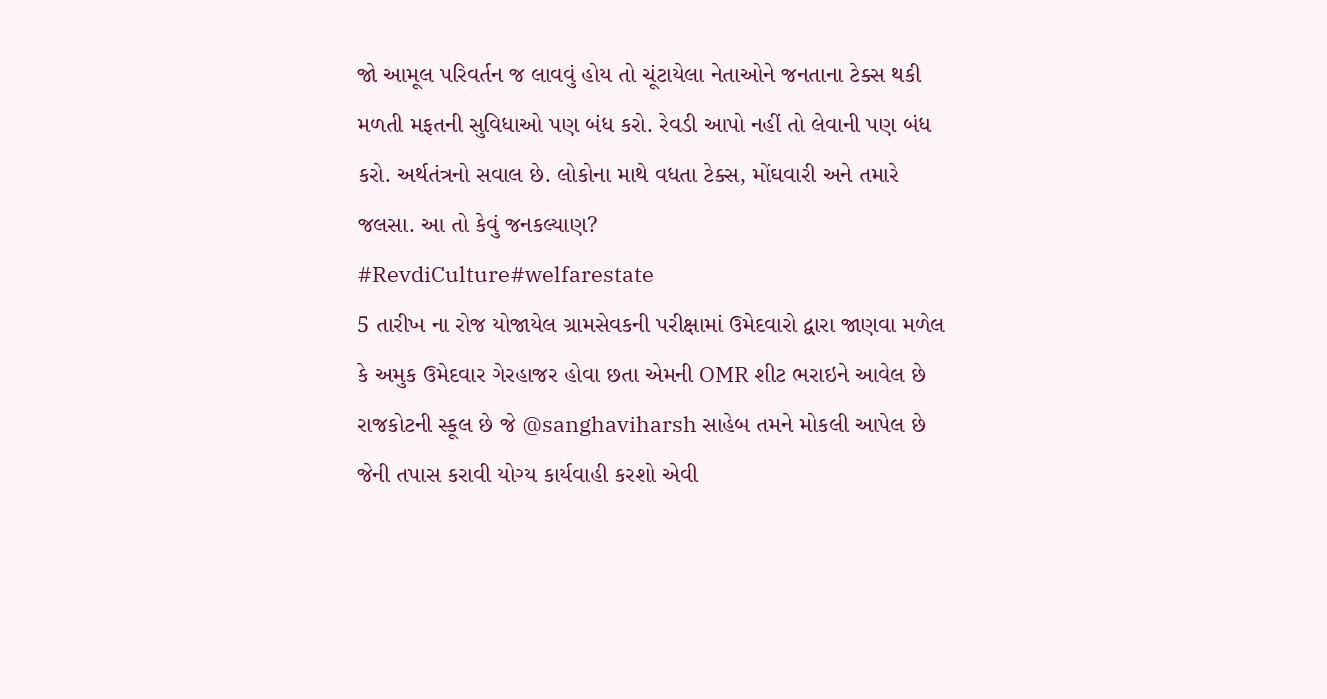જો આમૂલ પરિવર્તન જ લાવવું હોય તો ચૂંટાયેલા નેતાઓને જનતાના ટેક્સ થકી મળતી મફતની સુવિધાઓ પણ બંધ કરો. રેવડી આપો નહીં તો લેવાની પણ બંધ કરો. અર્થતંત્રનો સવાલ છે. લોકોના માથે વધતા ટેક્સ, મોંઘવારી અને તમારે જલસા. આ તો કેવું જનકલ્યાણ?
#RevdiCulture#welfarestate
5 તારીખ ના રોજ યોજાયેલ ગ્રામસેવકની પરીક્ષામાં ઉમેદવારો દ્વારા જાણવા મળેલ કે અમુક ઉમેદવાર ગેરહાજર હોવા છતા એમની OMR શીટ ભરાઇને આવેલ છે રાજકોટની સ્કૂલ છે જે @sanghaviharsh સાહેબ તમને મોકલી આપેલ છે જેની તપાસ કરાવી યોગ્ય કાર્યવાહી કરશો એવી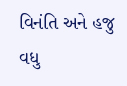વિનંતિ અને હજુ વધુ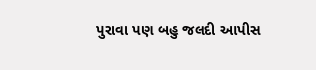પુરાવા પણ બહુ જલદી આપીસ